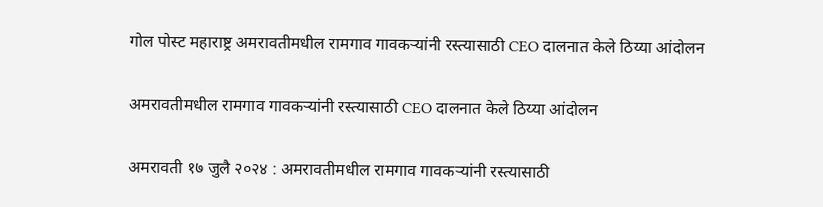गोल पोस्ट महाराष्ट्र अमरावतीमधील रामगाव गावकऱ्यांनी रस्त्यासाठी CEO दालनात केले ठिय्या आंदोलन

अमरावतीमधील रामगाव गावकऱ्यांनी रस्त्यासाठी CEO दालनात केले ठिय्या आंदोलन

अमरावती १७ जुलै २०२४ : अमरावतीमधील रामगाव गावकऱ्यांनी रस्त्यासाठी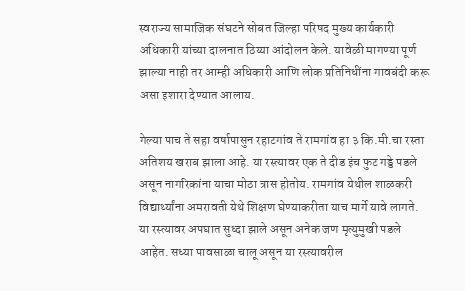स्वराज्य सामाजिक संघटने सोबत जिल्हा परिषद मुख्य कार्यकारी अधिकारी यांच्या दालनात ठिय्या आंदोलन केले. यावेळी मागण्या पूर्ण झाल्या नाही तर आम्ही अधिकारी आणि लोक प्रतिनिधींना गावबंदी करू असा इशारा देण्यात आलाय.

गेल्या पाच ते सहा वर्षापासुन रहाटगांव ते रामगांव हा ३ कि.मी.चा रस्ता अतिशय खराब झाला आहे. या रस्त्यावर एक ते दीड इंच फुट गड्डे पडले असून नागरिकांना याचा मोठा त्रास होतोय. रामगांव येथील शाळकरी विद्यार्थ्यांना अमरावती येथे शिक्षण घेण्याकरीता याच मार्गे यावे लागते. या रस्त्यावर अपघात सुध्दा झाले असून अनेक जण मृत्युमुखी पडले आहेत. सध्या पावसाळा चालू असून या रस्त्यावरील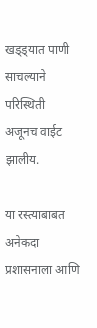खड्ड्यात पाणी साचल्याने परिस्थिती अजूनच वाईट झालीय.

या रस्त्याबाबत अनेकदा प्रशासनाला आणि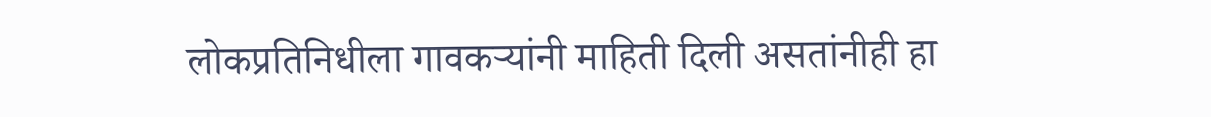लोकप्रतिनिधीला गावकऱ्यांनी माहिती दिली असतांनीही हा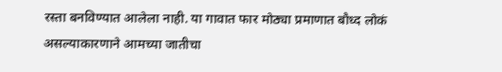रस्ता बनविण्यात आलेला नाही. या गावात फार मोठ्या प्रमाणात बौध्द लोकं असल्याकारणाने आमच्या जातीचा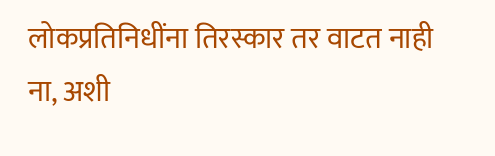लोकप्रतिनिधींना तिरस्कार तर वाटत नाही ना, अशी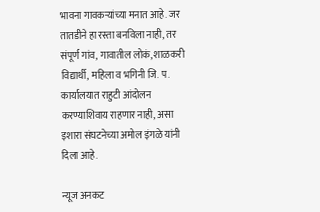भावना गावकऱ्यांच्या मनात आहे. जर तातडीने हा रस्ता बनविला नाही, तर संपूर्ण गांव, गावातील लोकं, शाळकरी विद्यार्थी, महिला व भगिनी जि. प. कार्यालयात राहुटी आंदोलन करण्याशिवाय राहणार नाही, असा इशारा संघटनेच्या अमोल इंगळे यांनी दिला आहे.

न्यूज अनकट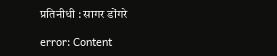प्रतिनीधी : सागर डोंगरे

error: Content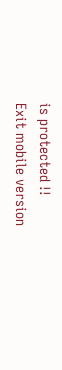is protected !!
Exit mobile version